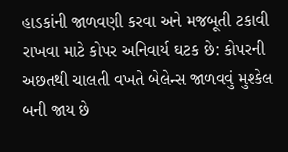હાડકાંની જાળવણી કરવા અને મજબૂતી ટકાવી રાખવા માટે કોપર અનિવાર્ય ઘટક છે: કોપરની અછતથી ચાલતી વખતે બેલેન્સ જાળવવું મુશ્કેલ બની જાય છે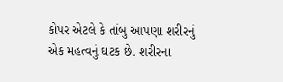કોપર એટલે કે તાંબુ આપણા શરીરનું એક મહત્વનું ઘટક છે. શરીરના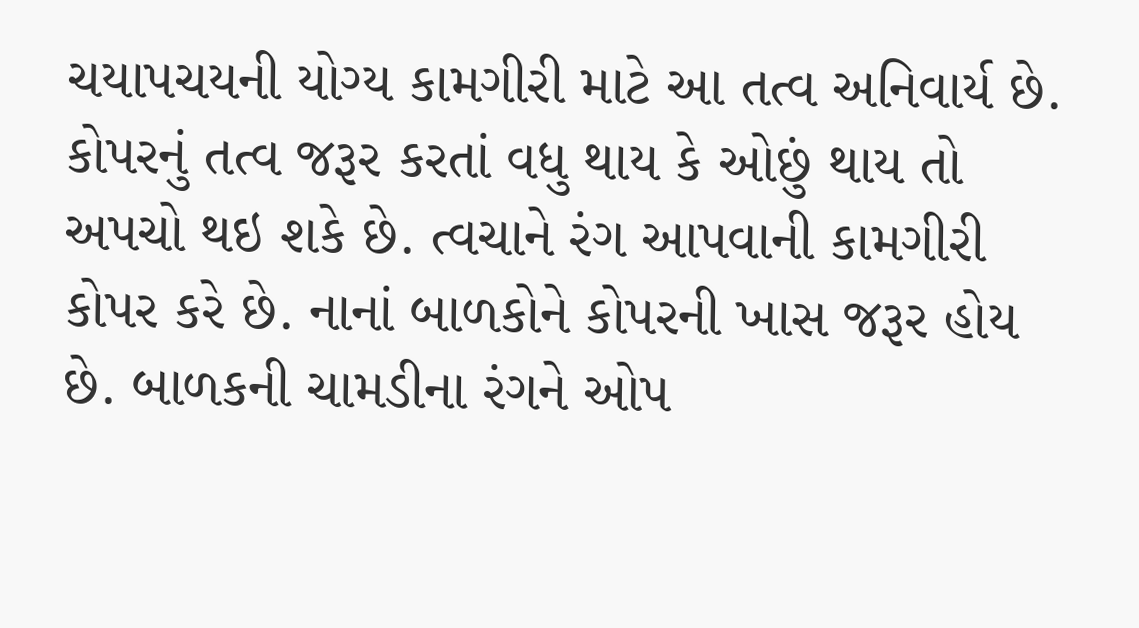ચયાપચયની યોગ્ય કામગીરી માટે આ તત્વ અનિવાર્ય છે. કોપરનું તત્વ જરૂર કરતાં વધુ થાય કે ઓછું થાય તો અપચો થઇ શકે છે. ત્વચાને રંગ આપવાની કામગીરી કોપર કરે છે. નાનાં બાળકોને કોપરની ખાસ જરૂર હોય છે. બાળકની ચામડીના રંગને ઓપ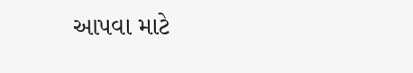આપવા માટે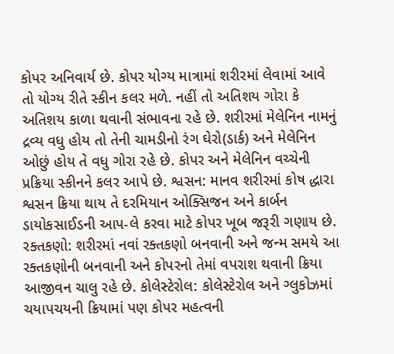કોપર અનિવાર્ય છે. કોપર યોગ્ય માત્રામાં શરીરમાં લેવામાં આવે તો યોગ્ય રીતે સ્કીન કલર મળે. નહીં તો અતિશય ગોરા કે અતિશય કાળા થવાની સંભાવના રહે છે. શરીરમાં મેલેનિન નામનું દ્રવ્ય વધુ હોય તો તેની ચામડીનો રંગ ઘેરો(ડાર્ક) અને મેલેનિન ઓછું હોય તે વધુ ગોરા રહે છે. કોપર અને મેલેનિન વચ્ચેની પ્રક્રિયા સ્કીનને કલર આપે છે. શ્વસન: માનવ શરીરમાં કોષ દ્ધારા શ્વસન ક્રિયા થાય તે દરમિયાન ઓક્સિજન અને કાર્બન ડાયોકસાઈડની આપ-લે કરવા માટે કોપર ખૂબ જરૂરી ગણાય છે. રક્તકણો: શરીરમાં નવાં રક્તકણો બનવાની અને જન્મ સમયે આ રક્તકણોની બનવાની અને કોપરનો તેમાં વપરાશ થવાની ક્રિયા આજીવન ચાલુ રહે છે. કોલેસ્ટેરોલ: કોલેસ્ટેરોલ અને ગ્લુકોઝમાં ચયાપચયની ક્રિયામાં પણ કોપર મહત્વની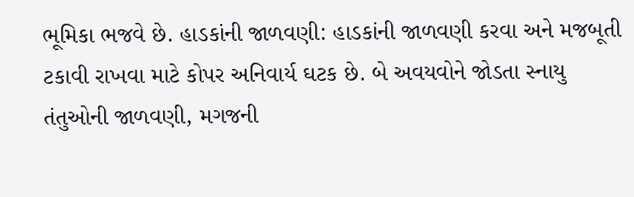ભૂમિકા ભજવે છે. હાડકાંની જાળવણી: હાડકાંની જાળવણી કરવા અને મજબૂતી ટકાવી રાખવા માટે કોપર અનિવાર્ય ઘટક છે. બે અવયવોને જોડતા સ્નાયુ તંતુઓની જાળવણી, મગજની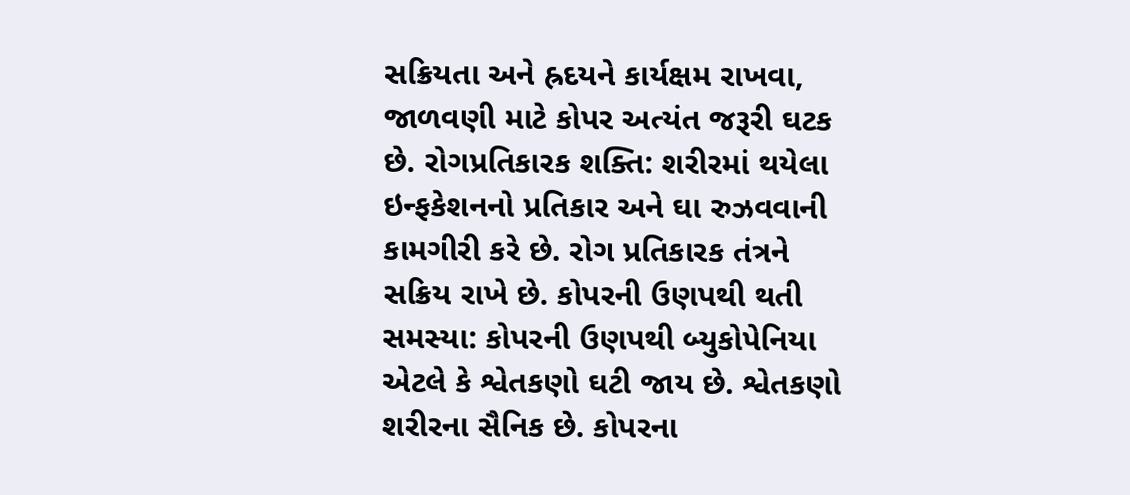સક્રિયતા અને હ્રદયને કાર્યક્ષમ રાખવા, જાળવણી માટે કોપર અત્યંત જરૂરી ઘટક છે. રોગપ્રતિકારક શક્તિ: શરીરમાં થયેલા ઇન્ફકેશનનો પ્રતિકાર અને ઘા રુઝવવાની કામગીરી કરે છે. રોગ પ્રતિકારક તંત્રને સક્રિય રાખે છે. કોપરની ઉણપથી થતી સમસ્યા: કોપરની ઉણપથી બ્યુકોપેનિયા એટલે કે શ્વેતકણો ઘટી જાય છે. શ્વેતકણો શરીરના સૈનિક છે. કોપરના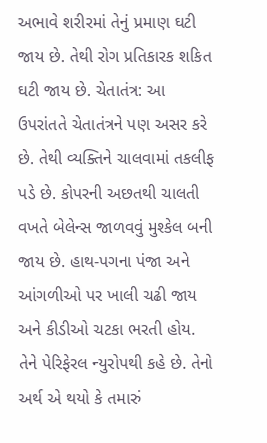અભાવે શરીરમાં તેનું પ્રમાણ ઘટી જાય છે. તેથી રોગ પ્રતિકારક શકિત ઘટી જાય છે. ચેતાતંત્ર: આ ઉપરાંતતે ચેતાતંત્રને પણ અસર કરે છે. તેથી વ્યક્તિને ચાલવામાં તકલીફ પડે છે. કોપરની અછતથી ચાલતી વખતે બેલેન્સ જાળવવું મુશ્કેલ બની જાય છે. હાથ-પગના પંજા અને આંગળીઓ પર ખાલી ચઢી જાય અને કીડીઓ ચટકા ભરતી હોય. તેને પેરિફેરલ ન્યુરોપથી કહે છે. તેનો અર્થ એ થયો કે તમારું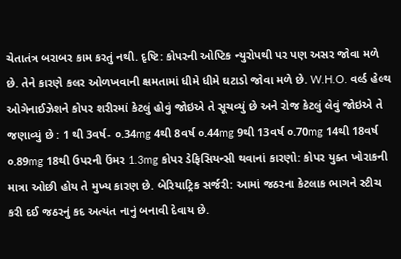ચેતાતંત્ર બરાબર કામ કરતું નથી. દૃષ્ટિ: કોપરની ઓપ્ટિક ન્યુરોપથી પર પણ અસર જોવા મળે છે. તેને કારણે કલર ઓળખવાની ક્ષમતામાં ધીમે ધીમે ઘટાડો જોવા મળે છે. W.H.O. વર્લ્ડ હેલ્થ ઓગેનાઈઝેશને કોપર શરીરમાં કેટલું હોવું જોઇએ તે સૂચવ્યું છે અને રોજ કેટલું લેવું જોઇએ તે જણાવ્યું છે : 1 થી 3વર્ષ- ૦.34mg 4થી 8વર્ષ ૦.44mg 9થી 13વર્ષ ૦.70mg 14થી 18વર્ષ ૦.89mg 18થી ઉપરની ઉંમર 1.3mg કોપર ડેફિસિયન્સી થવાનાં કારણો: કોપર યુક્ત ખોરાકની માત્રા ઓછી હોય તે મુખ્ય કારણ છે. બેરિયાટ્રિક સર્જરી: આમાં જઠરના કેટલાક ભાગને સ્ટીચ કરી દઈ જઠરનું કદ અત્યંત નાનું બનાવી દેવાય છે.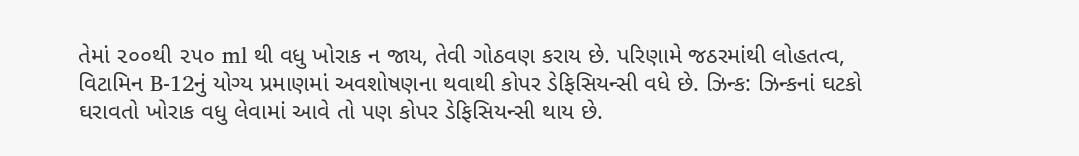તેમાં ૨૦૦થી ૨૫૦ ml થી વધુ ખોરાક ન જાય, તેવી ગોઠવણ કરાય છે. પરિણામે જઠરમાંથી લોહતત્વ, વિટામિન B-12નું યોગ્ય પ્રમાણમાં અવશોષણના થવાથી કોપર ડેફિસિયન્સી વધે છે. ઝિન્ક: ઝિન્કનાં ઘટકો ઘરાવતો ખોરાક વધુ લેવામાં આવે તો પણ કોપર ડેફિસિયન્સી થાય છે.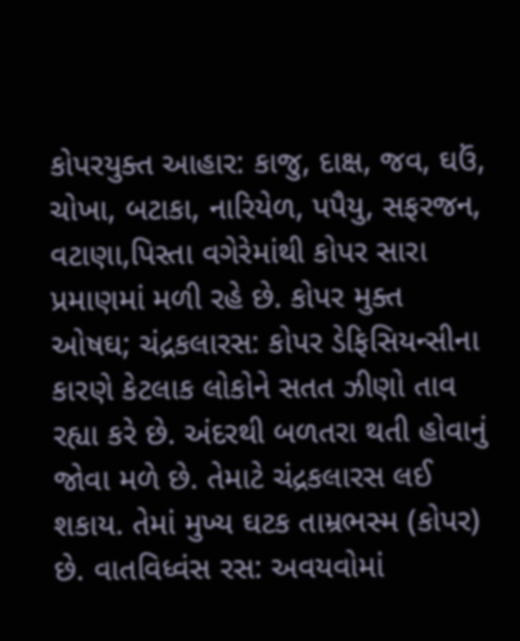કોપરયુક્ત આહાર: કાજુ, દાક્ષ, જવ, ઘઉં, ચોખા, બટાકા, નારિયેળ, પપૈયુ, સફરજન, વટાણા,પિસ્તા વગેરેમાંથી કોપર સારા પ્રમાણમાં મળી રહે છે. કોપર મુક્ત ઓષઘ; ચંદ્રકલારસ: કોપર ડેફિસિયન્સીના કારણે કેટલાક લોકોને સતત ઝીણો તાવ રહ્યા કરે છે. અંદરથી બળતરા થતી હોવાનું જોવા મળે છે. તેમાટે ચંદ્રકલારસ લઈ શકાય. તેમાં મુખ્ય ઘટક તામ્રભસ્મ (કોપર) છે. વાતવિધ્વંસ રસ: અવયવોમાં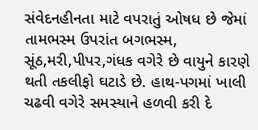સંવેદનહીનતા માટે વપરાતું ઓષધ છે જેમાં તામભસ્મ ઉપરાંત બગભસ્મ, સૂંઠ,મરી,પીપર,ગંધક વગેરે છે વાયુને કારણે થતી તકલીફો ઘટાડે છે. હાથ-પગમાં ખાલી ચઢવી વગેરે સમસ્યાને હળવી કરી દે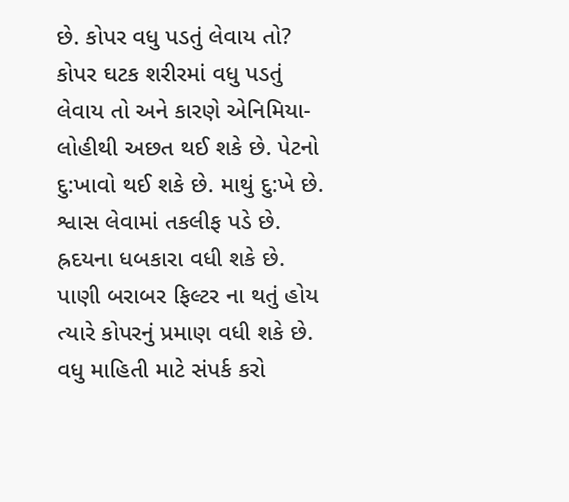છે. કોપર વધુ પડતું લેવાય તો? કોપર ઘટક શરીરમાં વધુ પડતું લેવાય તો અને કારણે એનિમિયા- લોહીથી અછત થઈ શકે છે. પેટનો દુ:ખાવો થઈ શકે છે. માથું દુ:ખે છે. શ્વાસ લેવામાં તકલીફ પડે છે. હ્રદયના ધબકારા વધી શકે છે. પાણી બરાબર ફિલ્ટર ના થતું હોય ત્યારે કોપરનું પ્રમાણ વધી શકે છે. વધુ માહિતી માટે સંપર્ક કરો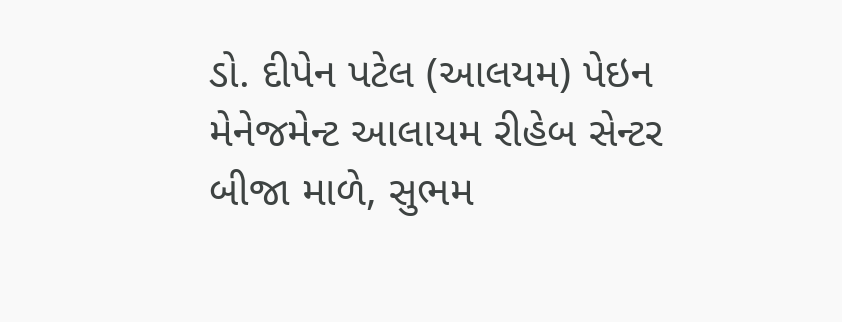ડો. દીપેન પટેલ (આલયમ) પેઇન મેનેજમેન્ટ આલાયમ રીહેબ સેન્ટર બીજા માળે, સુભમ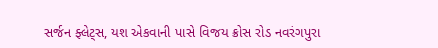સર્જન ફ્લેટ્સ, યશ એકવાની પાસે વિજય ક્રોસ રોડ નવરંગપુરા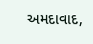અમદાવાદ,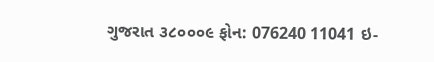ગુજરાત ૩૮૦૦૦૯ ફોન: 076240 11041 ઇ-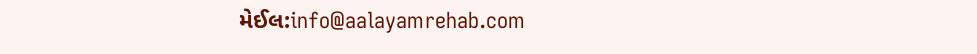મેઈલ:info@aalayamrehab.com